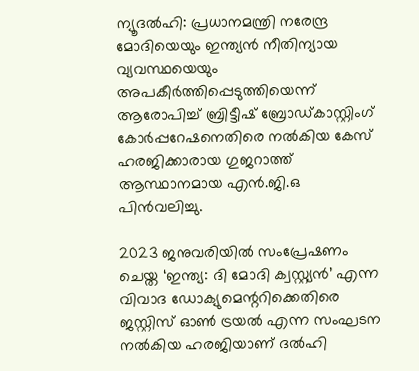ന്യൂദൽഹി: പ്രധാനമന്ത്രി നരേന്ദ്ര മോദിയെയും ഇന്ത്യൻ നീതിന്യായ വ്യവസ്ഥയെയും അപകീർത്തിപ്പെടുത്തിയെന്ന് ആരോപിച്ച് ബ്രിട്ടീഷ് ബ്രോഡ്കാസ്റ്റിംഗ് കോർപ്പറേഷനെതിരെ നൽകിയ കേസ് ഹരജിക്കാരായ ഗുജറാത്ത് ആസ്ഥാനമായ എൻ.ജി.ഒ പിൻവലിച്ചു.

2023 ജനുവരിയിൽ സംപ്രേഷണം ചെയ്ത ‘ഇന്ത്യ: ദി മോദി ക്വസ്റ്റ്യൻ’ എന്ന വിവാദ ഡോക്യുമെന്ററിക്കെതിരെ ജസ്റ്റിസ് ഓൺ ട്രയൽ എന്ന സംഘടന നൽകിയ ഹരജിയാണ് ദൽഹി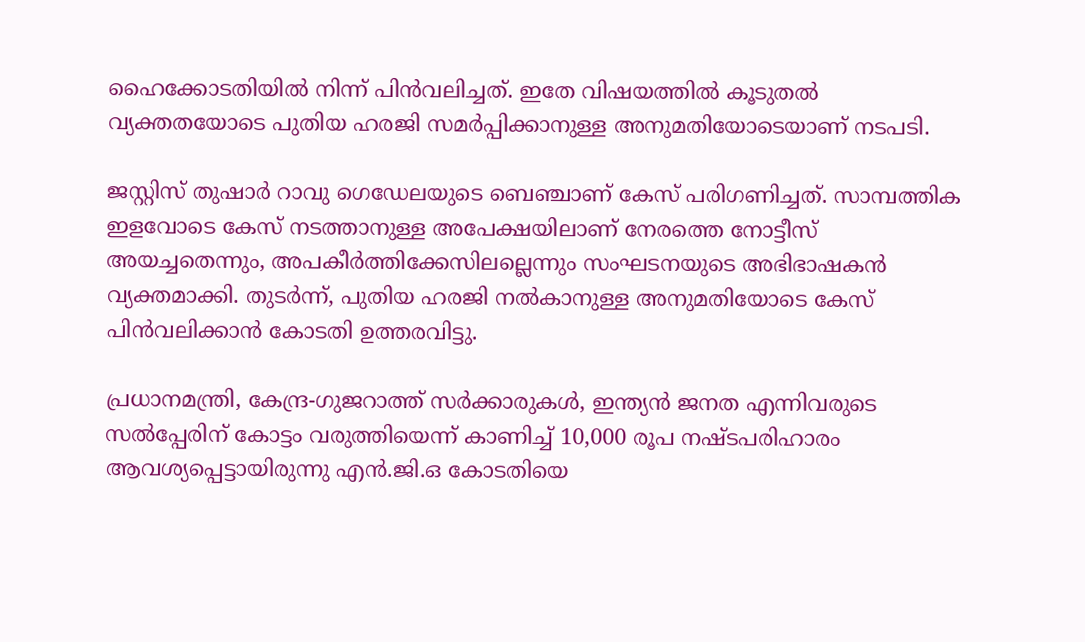ഹൈക്കോടതിയിൽ നിന്ന് പിൻവലിച്ചത്. ഇതേ വിഷയത്തിൽ കൂടുതൽ വ്യക്തതയോടെ പുതിയ ഹരജി സമർപ്പിക്കാനുള്ള അനുമതിയോടെയാണ് നടപടി.

ജസ്റ്റിസ് തുഷാർ റാവു ഗെഡേലയുടെ ബെഞ്ചാണ് കേസ് പരിഗണിച്ചത്. സാമ്പത്തിക ഇളവോടെ കേസ് നടത്താനുള്ള അപേക്ഷയിലാണ് നേരത്തെ നോട്ടീസ് അയച്ചതെന്നും, അപകീർത്തിക്കേസിലല്ലെന്നും സംഘടനയുടെ അഭിഭാഷകൻ വ്യക്തമാക്കി. തുടർന്ന്, പുതിയ ഹരജി നൽകാനുള്ള അനുമതിയോടെ കേസ് പിൻവലിക്കാൻ കോടതി ഉത്തരവിട്ടു.

പ്രധാനമന്ത്രി, കേന്ദ്ര-ഗുജറാത്ത് സർക്കാരുകൾ, ഇന്ത്യൻ ജനത എന്നിവരുടെ സൽപ്പേരിന് കോട്ടം വരുത്തിയെന്ന് കാണിച്ച് 10,000 രൂപ നഷ്ടപരിഹാരം ആവശ്യപ്പെട്ടായിരുന്നു എൻ.ജി.ഒ കോടതിയെ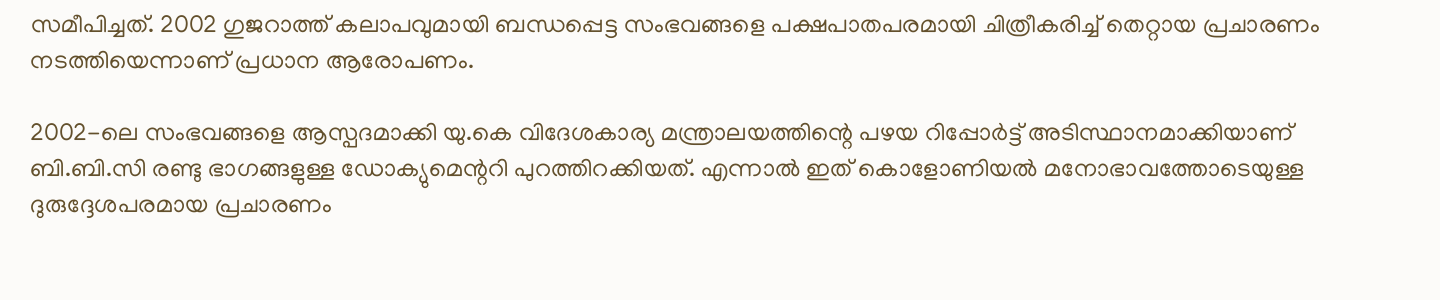സമീപിച്ചത്. 2002 ഗുജറാത്ത് കലാപവുമായി ബന്ധപ്പെട്ട സംഭവങ്ങളെ പക്ഷപാതപരമായി ചിത്രീകരിച്ച് തെറ്റായ പ്രചാരണം നടത്തിയെന്നാണ് പ്രധാന ആരോപണം.

2002-ലെ സംഭവങ്ങളെ ആസ്പദമാക്കി യു.കെ വിദേശകാര്യ മന്ത്രാലയത്തിന്റെ പഴയ റിപ്പോർട്ട് അടിസ്ഥാനമാക്കിയാണ് ബി.ബി.സി രണ്ടു ഭാഗങ്ങളുള്ള ഡോക്യുമെന്ററി പുറത്തിറക്കിയത്. എന്നാൽ ഇത് കൊളോണിയൽ മനോഭാവത്തോടെയുള്ള ദുരുദ്ദേശപരമായ പ്രചാരണം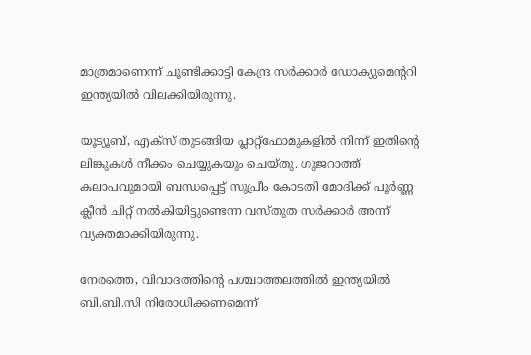മാത്രമാണെന്ന് ചൂണ്ടിക്കാട്ടി കേന്ദ്ര സർക്കാർ ഡോക്യുമെന്ററി ഇന്ത്യയിൽ വിലക്കിയിരുന്നു.

യൂട്യൂബ്, എക്സ് തുടങ്ങിയ പ്ലാറ്റ്‌ഫോമുകളിൽ നിന്ന് ഇതിന്റെ ലിങ്കുകൾ നീക്കം ചെയ്യുകയും ചെയ്തു. ഗുജറാത്ത് കലാപവുമായി ബന്ധപ്പെട്ട് സുപ്രീം കോടതി മോദിക്ക് പൂർണ്ണ ക്ലീൻ ചിറ്റ് നൽകിയിട്ടുണ്ടെന്ന വസ്തുത സർക്കാർ അന്ന് വ്യക്തമാക്കിയിരുന്നു.

നേരത്തെ, വിവാദത്തിന്റെ പശ്ചാത്തലത്തിൽ ഇന്ത്യയിൽ ബി.ബി.സി നിരോധിക്കണമെന്ന്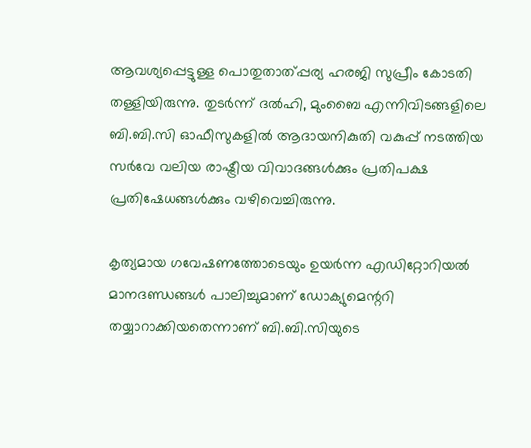ആവശ്യപ്പെട്ടുള്ള പൊതുതാത്പ്പര്യ ഹരജി സുപ്രീം കോടതി തള്ളിയിരുന്നു. തുടർന്ന് ദൽഹി, മുംബൈ എന്നിവിടങ്ങളിലെ ബി.ബി.സി ഓഫീസുകളിൽ ആദായനികുതി വകുപ്പ് നടത്തിയ സർവേ വലിയ രാഷ്ട്രീയ വിവാദങ്ങൾക്കും പ്രതിപക്ഷ പ്രതിഷേധങ്ങൾക്കും വഴിവെച്ചിരുന്നു.

കൃത്യമായ ഗവേഷണത്തോടെയും ഉയർന്ന എഡിറ്റോറിയൽ മാനദണ്ഡങ്ങൾ പാലിച്ചുമാണ് ഡോക്യുമെന്ററി തയ്യാറാക്കിയതെന്നാണ് ബി.ബി.സിയുടെ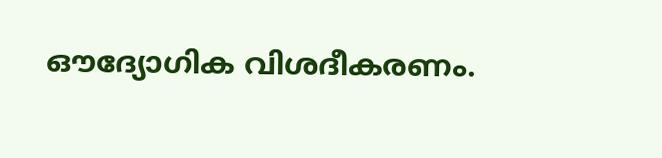ഔദ്യോഗിക വിശദീകരണം.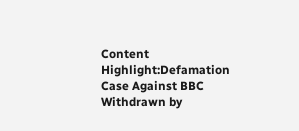Content Highlight:Defamation Case Against BBC Withdrawn by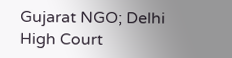Gujarat NGO; Delhi High Court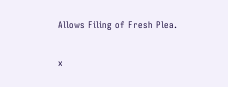Allows Filing of Fresh Plea.

x